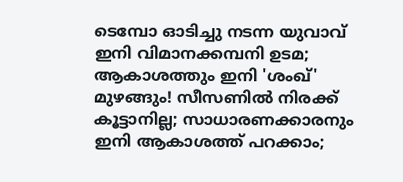ടെമ്പോ ഓടിച്ചു നടന്ന യുവാവ് ഇനി വിമാനക്കമ്പനി ഉടമ; ആകാശത്തും ഇനി 'ശംഖ്' മുഴങ്ങും! സീസണില്‍ നിരക്ക് കൂട്ടാനില്ല; സാധാരണക്കാരനും ഇനി ആകാശത്ത് പറക്കാം;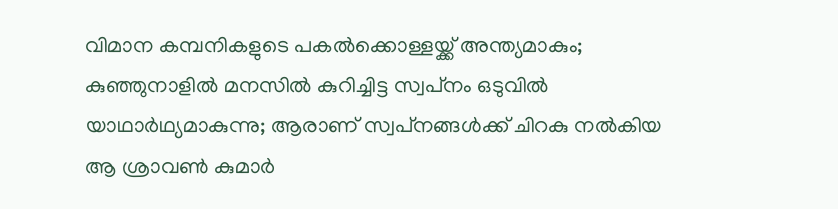വിമാന കമ്പനികളുടെ പകല്‍ക്കൊള്ളയ്ക്ക് അന്ത്യമാകും; കുഞ്ഞുനാളില്‍ മനസില്‍ കുറിച്ചിട്ട സ്വപ്‌നം ഒടുവില്‍ യാഥാര്‍ഥ്യമാകുന്നു; ആരാണ് സ്വപ്‌നങ്ങള്‍ക്ക് ചിറകു നല്‍കിയ ആ ശ്രാവണ്‍ കുമാര്‍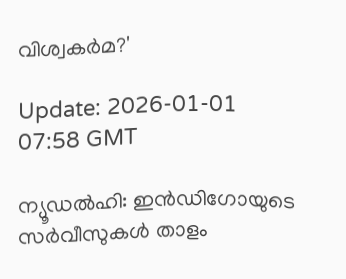വിശ്വകര്‍മ?'

Update: 2026-01-01 07:58 GMT

ന്യൂഡല്‍ഹി: ഇന്‍ഡിഗോയുടെ സര്‍വീസുകള്‍ താളം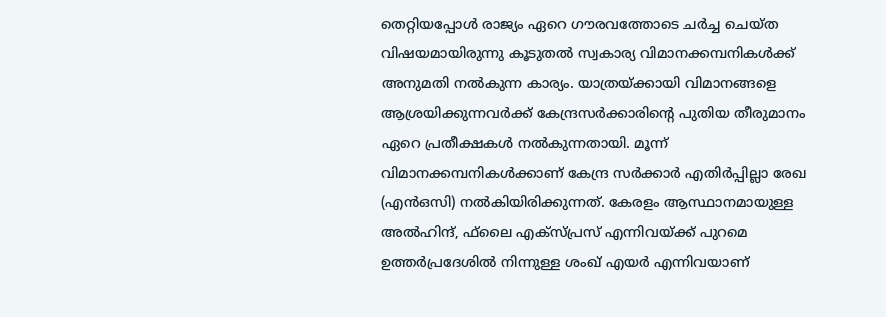തെറ്റിയപ്പോള്‍ രാജ്യം ഏറെ ഗൗരവത്തോടെ ചര്‍ച്ച ചെയ്ത വിഷയമായിരുന്നു കൂടുതല്‍ സ്വകാര്യ വിമാനക്കമ്പനികള്‍ക്ക് അനുമതി നല്‍കുന്ന കാര്യം. യാത്രയ്ക്കായി വിമാനങ്ങളെ ആശ്രയിക്കുന്നവര്‍ക്ക് കേന്ദ്രസര്‍ക്കാരിന്റെ പുതിയ തീരുമാനം ഏറെ പ്രതീക്ഷകള്‍ നല്‍കുന്നതായി. മൂന്ന് വിമാനക്കമ്പനികള്‍ക്കാണ് കേന്ദ്ര സര്‍ക്കാര്‍ എതിര്‍പ്പില്ലാ രേഖ (എന്‍ഒസി) നല്‍കിയിരിക്കുന്നത്. കേരളം ആസ്ഥാനമായുള്ള അല്‍ഹിന്ദ്, ഫ്‌ലൈ എക്‌സ്പ്രസ് എന്നിവയ്ക്ക് പുറമെ ഉത്തര്‍പ്രദേശില്‍ നിന്നുള്ള ശംഖ് എയര്‍ എന്നിവയാണ്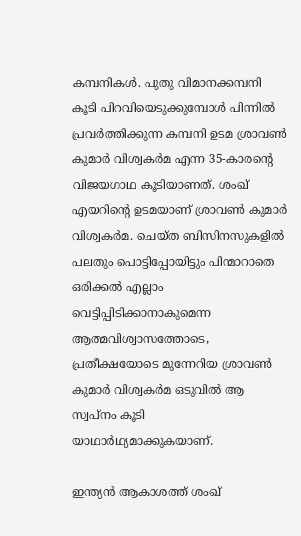കമ്പനികള്‍. പുതു വിമാനക്കമ്പനി കൂടി പിറവിയെടുക്കുമ്പോള്‍ പിന്നില്‍ പ്രവര്‍ത്തിക്കുന്ന കമ്പനി ഉടമ ശ്രാവണ്‍ കുമാര്‍ വിശ്വകര്‍മ എന്ന 35-കാരന്റെ വിജയഗാഥ കൂടിയാണത്. ശംഖ് എയറിന്റെ ഉടമയാണ് ശ്രാവണ്‍ കുമാര്‍ വിശ്വകര്‍മ. ചെയ്ത ബിസിനസുകളില്‍ പലതും പൊട്ടിപ്പോയിട്ടും പിന്മാറാതെ ഒരിക്കല്‍ എല്ലാം വെട്ടിപ്പിടിക്കാനാകുമെന്ന ആത്മവിശ്വാസത്തോടെ, പ്രതീക്ഷയോടെ മുന്നേറിയ ശ്രാവണ്‍ കുമാര്‍ വിശ്വകര്‍മ ഒടുവില്‍ ആ സ്വപ്‌നം കൂടി യാഥാര്‍ഥ്യമാക്കുകയാണ്.

ഇന്ത്യന്‍ ആകാശത്ത് ശംഖ്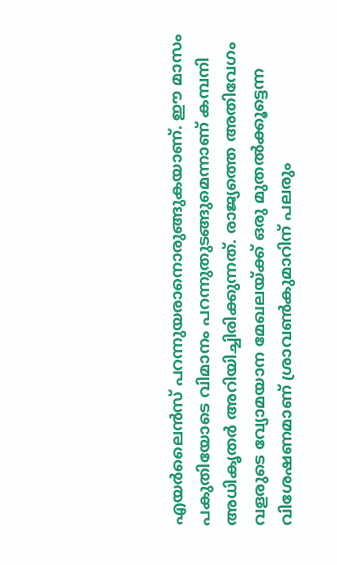എയര്‍ലൈന്‍സ് പറന്നുയരാനൊരുങ്ങുകയാണ്. ഈ മാസം പകുതിയോടെ വിമാനം പറന്നുതുടങ്ങുമെന്നാണ് കമ്പനി അധികൃതര്‍ അറിയിച്ചിരിക്കുന്നത്. രാജ്യത്തെ അതിവേഗം വളരുടെ വ്യോമയാന മേഖലയ്ക്ക് ഒരു മുതല്‍ക്കൂട്ടെന്ന വിശേഷണമാണ് ശ്രാവണ്‍കുമാറിന് പലരും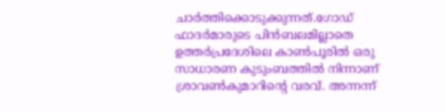ചാര്‍ത്തിക്കൊടുക്കുന്നത്.ഗോഡ് ഫാദര്‍മാരുടെ പിന്‍ബലമില്ലാതെ ഉത്തര്‍പ്രദേശിലെ കാണ്‍പൂരില്‍ ഒരു സാധാരണ കുടുംബത്തില്‍ നിന്നാണ് ശ്രാവണ്‍കുമാറിന്റെ വരവ്. അന്നന്ന്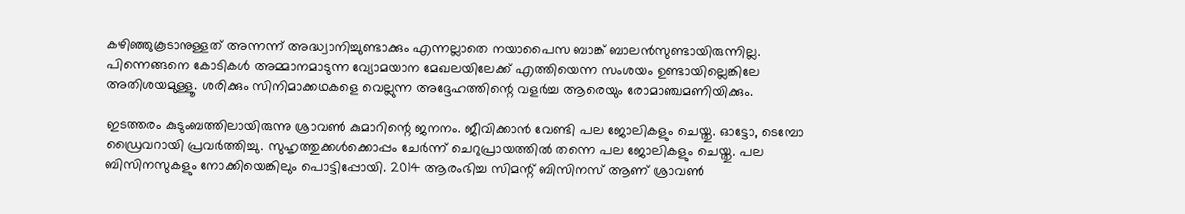കഴിഞ്ഞുകൂടാനുള്ളത് അന്നന്ന് അദ്ധ്വാനിച്ചുണ്ടാക്കും എന്നല്ലാതെ നയാപൈസ ബാങ്ക് ബാലന്‍സുണ്ടായിരുന്നില്ല. പിന്നെങ്ങനെ കോടികള്‍ അമ്മാനമാടുന്ന വ്യോമയാന മേഖലയിലേക്ക് എത്തിയെന്ന സംശയം ഉണ്ടായില്ലെങ്കിലേ അതിശയമുള്ളൂ. ശരിക്കും സിനിമാക്കഥകളെ വെല്ലുന്ന അദ്ദേഹത്തിന്റെ വളര്‍ച്ച ആരെയും രോമാഞ്ചമണിയിക്കും.

ഇടത്തരം കുടുംബത്തിലായിരുന്നു ശ്രാവണ്‍ കുമാറിന്റെ ജനനം. ജീവിക്കാന്‍ വേണ്ടി പല ജോലികളും ചെയ്തു. ഓട്ടോ, ടെമ്പോ ഡ്രൈവറായി പ്രവര്‍ത്തിച്ചു. സുഹൃത്തുക്കള്‍ക്കൊപ്പം ചേര്‍ന്ന് ചെറുപ്രായത്തില്‍ തന്നെ പല ജോലികളും ചെയ്തു. പല ബിസിനസുകളും നോക്കിയെങ്കിലും പൊട്ടിപ്പോയി. 2014 ആരംഭിച്ച സിമന്റ് ബിസിനസ് ആണ് ശ്രാവണ്‍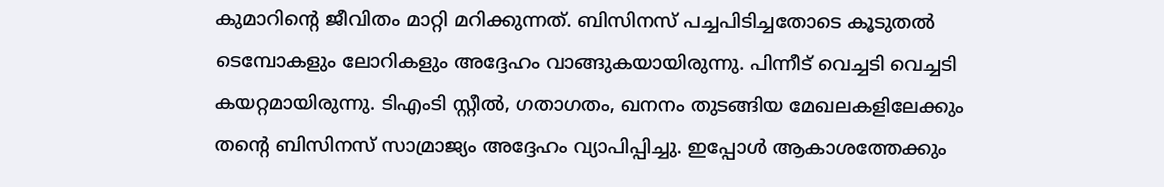കുമാറിന്റെ ജീവിതം മാറ്റി മറിക്കുന്നത്. ബിസിനസ് പച്ചപിടിച്ചതോടെ കൂടുതല്‍ ടെമ്പോകളും ലോറികളും അദ്ദേഹം വാങ്ങുകയായിരുന്നു. പിന്നീട് വെച്ചടി വെച്ചടി കയറ്റമായിരുന്നു. ടിഎംടി സ്റ്റീല്‍, ഗതാഗതം, ഖനനം തുടങ്ങിയ മേഖലകളിലേക്കും തന്റെ ബിസിനസ് സാമ്രാജ്യം അദ്ദേഹം വ്യാപിപ്പിച്ചു. ഇപ്പോള്‍ ആകാശത്തേക്കും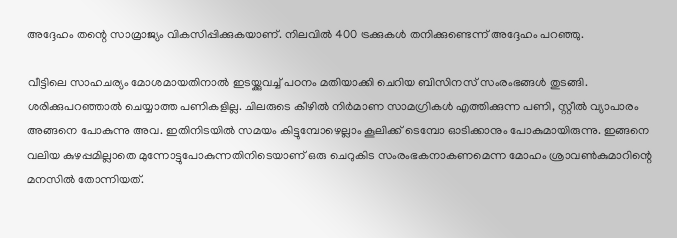അദ്ദേഹം തന്റെ സാമ്രാജ്യം വികസിപ്പിക്കുകയാണ്. നിലവില്‍ 400 ട്രക്കുകള്‍ തനിക്കുണ്ടെന്ന് അദ്ദേഹം പറഞ്ഞു.

വീട്ടിലെ സാഹചര്യം മോശമായതിനാല്‍ ഇടയ്ക്കുവച്ച് പഠനം മതിയാക്കി ചെറിയ ബിസിനസ് സംരംഭങ്ങള്‍ തുടങ്ങി. ശരിക്കുപറഞ്ഞാല്‍ ചെയ്യാത്ത പണികളില്ല. ചിലരുടെ കീഴില്‍ നിര്‍മാണ സാമഗ്രികള്‍ എത്തിക്കുന്ന പണി, സ്റ്റീല്‍ വ്യാപാരം അങ്ങനെ പോകുന്നു അവ. ഇതിനിടയില്‍ സമയം കിട്ടുമ്പോഴെല്ലാം കൂലിക്ക് ടെമ്പോ ഓടിക്കാനും പോകുമായിരുന്നു. ഇങ്ങനെ വലിയ കുഴപ്പമില്ലാതെ മുന്നോട്ടുപോകുന്നതിനിടെയാണ് ഒരു ചെറുകിട സംരംഭകനാകണമെന്ന മോഹം ശ്രാവണ്‍കുമാറിന്റെ മനസില്‍ തോന്നിയത്.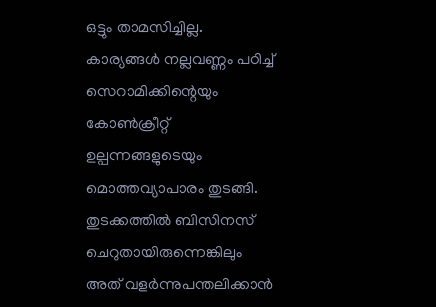ഒട്ടും താമസിച്ചില്ല. കാര്യങ്ങള്‍ നല്ലവണ്ണം പഠിച്ച് സെറാമിക്കിന്റെയും കോണ്‍ക്രീറ്റ് ഉല്പന്നങ്ങളുടെയും മൊത്തവ്യാപാരം തുടങ്ങി. തുടക്കത്തില്‍ ബിസിനസ് ചെറുതായിരുന്നെങ്കിലും അത് വളര്‍ന്നുപന്തലിക്കാന്‍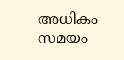അധികം സമയം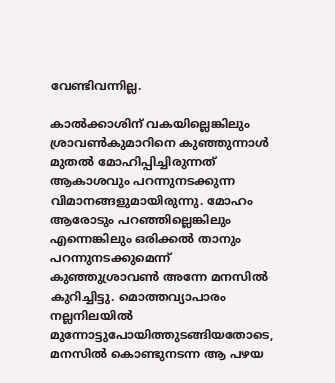വേണ്ടിവന്നില്ല.

കാല്‍ക്കാശിന് വകയില്ലെങ്കിലും ശ്രാവണ്‍കുമാറിനെ കുഞ്ഞുന്നാള്‍ മുതല്‍ മോഹിപ്പിച്ചിരുന്നത് ആകാശവും പറന്നുനടക്കുന്ന വിമാനങ്ങളുമായിരുന്നു. മോഹം ആരോടും പറഞ്ഞില്ലെങ്കിലും എന്നെങ്കിലും ഒരിക്കല്‍ താനും പറന്നുനടക്കുമെന്ന് കുഞ്ഞുശ്രാവണ്‍ അന്നേ മനസില്‍ കുറിച്ചിട്ടു. മൊത്തവ്യാപാരം നല്ലനിലയില്‍ മുന്നോട്ടുപോയിത്തുടങ്ങിയതോടെ, മനസില്‍ കൊണ്ടുനടന്ന ആ പഴയ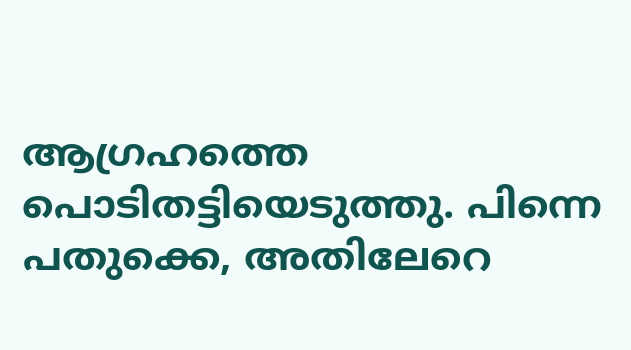ആഗ്രഹത്തെ പൊടിതട്ടിയെടുത്തു. പിന്നെ പതുക്കെ, അതിലേറെ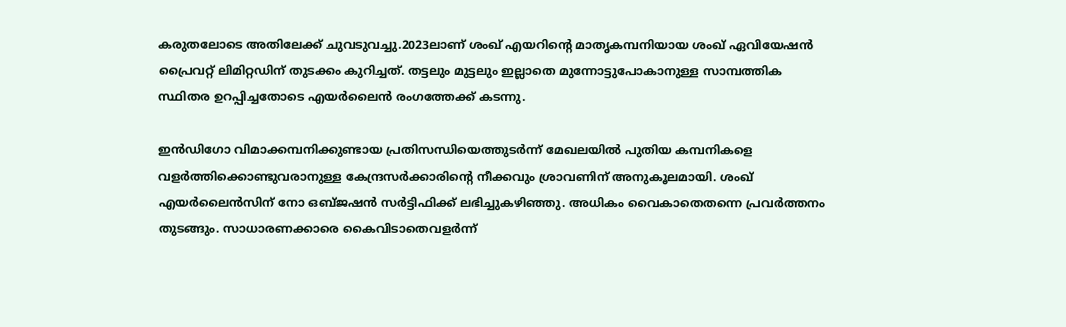കരുതലോടെ അതിലേക്ക് ചുവടുവച്ചു.2023ലാണ് ശംഖ് എയറിന്റെ മാതൃകമ്പനിയായ ശംഖ് ഏവിയേഷന്‍ പ്രൈവറ്റ് ലിമിറ്റഡിന് തുടക്കം കുറിച്ചത്. തട്ടലും മുട്ടലും ഇല്ലാതെ മുന്നോട്ടുപോകാനുള്ള സാമ്പത്തിക സ്ഥിതര ഉറപ്പിച്ചതോടെ എയര്‍ലൈന്‍ രംഗത്തേക്ക് കടന്നു.

ഇന്‍ഡിഗോ വിമാക്കമ്പനിക്കുണ്ടായ പ്രതിസന്ധിയെത്തുടര്‍ന്ന് മേഖലയില്‍ പുതിയ കമ്പനികളെ വളര്‍ത്തിക്കൊണ്ടുവരാനുള്ള കേന്ദ്രസര്‍ക്കാരിന്റെ നീക്കവും ശ്രാവണിന് അനുകൂലമായി. ശംഖ് എയര്‍ലൈന്‍സിന് നോ ഒബ്ജഷന്‍ സര്‍ട്ടിഫിക്ക് ലഭിച്ചുകഴിഞ്ഞു. അധികം വൈകാതെതന്നെ പ്രവര്‍ത്തനം തുടങ്ങും. സാധാരണക്കാരെ കൈവിടാതെവളര്‍ന്ന്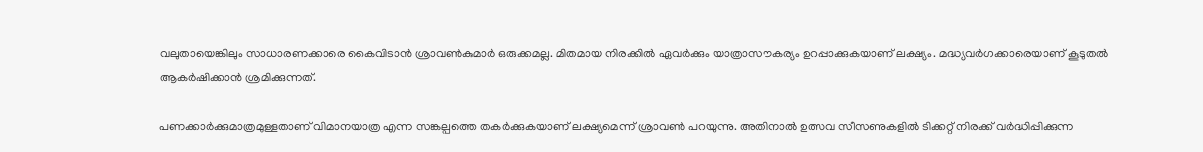വലുതായെങ്കിലും സാധാരണക്കാരെ കൈവിടാന്‍ ശ്രാവണ്‍കുമാര്‍ ഒരുക്കമല്ല. മിതമായ നിരക്കില്‍ ഏവര്‍ക്കും യാത്രാസൗകര്യം ഉറപ്പാക്കുകയാണ് ലക്ഷ്യം. മദ്ധ്യവര്‍ഗക്കാരെയാണ് കൂടുതല്‍ ആകര്‍ഷിക്കാന്‍ ശ്രമിക്കുന്നത്.

പണക്കാര്‍ക്കുമാത്രമുള്ളതാണ് വിമാനയാത്ര എന്ന സങ്കല്പത്തെ തകര്‍ക്കുകയാണ് ലക്ഷ്യമെന്ന് ശ്രാവണ്‍ പറയുന്നു. അതിനാല്‍ ഉത്സവ സീസണുകളില്‍ ടിക്കറ്റ് നിരക്ക് വര്‍ദ്ധിപ്പിക്കുന്ന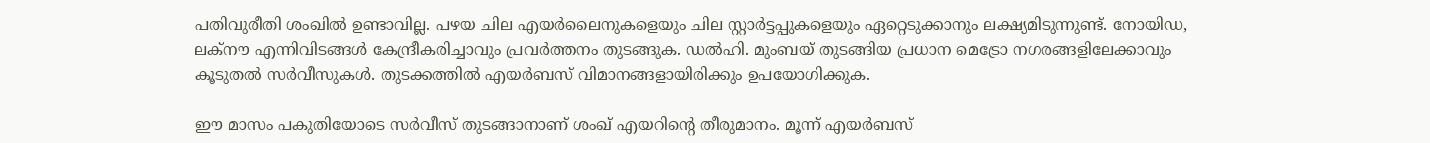പതിവുരീതി ശംഖില്‍ ഉണ്ടാവില്ല. പഴയ ചില എയര്‍ലൈനുകളെയും ചില സ്റ്റാര്‍ട്ടപ്പുകളെയും ഏറ്റെടുക്കാനും ലക്ഷ്യമിടുന്നുണ്ട്. നോയിഡ, ലക്‌നൗ എന്നിവിടങ്ങള്‍ കേന്ദ്രീകരിച്ചാവും പ്രവര്‍ത്തനം തുടങ്ങുക. ഡല്‍ഹി. മുംബയ് തുടങ്ങിയ പ്രധാന മെട്രോ നഗരങ്ങളിലേക്കാവും കൂടുതല്‍ സര്‍വീസുകള്‍. തുടക്കത്തില്‍ എയര്‍ബസ് വിമാനങ്ങളായിരിക്കും ഉപയോഗിക്കുക.

ഈ മാസം പകുതിയോടെ സര്‍വീസ് തുടങ്ങാനാണ് ശംഖ് എയറിന്റെ തീരുമാനം. മൂന്ന് എയര്‍ബസ്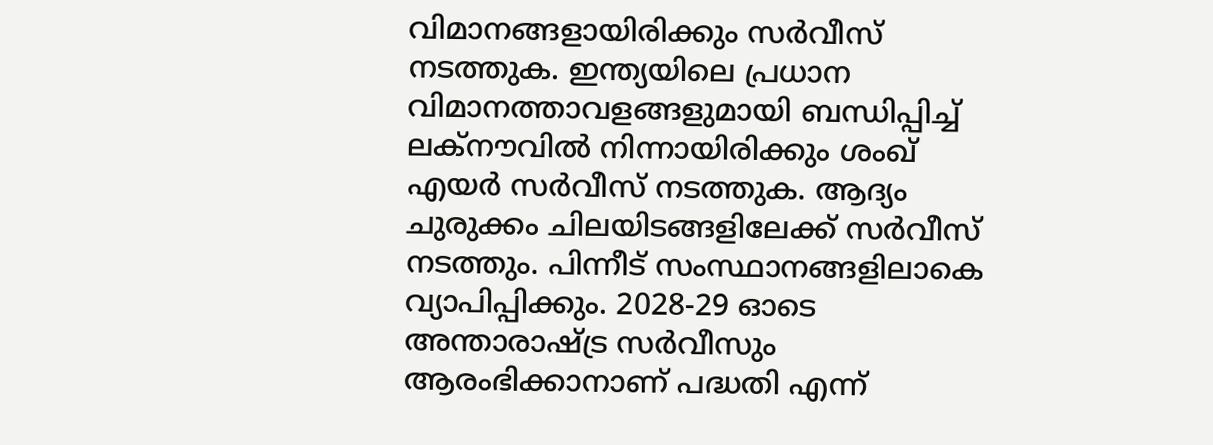വിമാനങ്ങളായിരിക്കും സര്‍വീസ് നടത്തുക. ഇന്ത്യയിലെ പ്രധാന വിമാനത്താവളങ്ങളുമായി ബന്ധിപ്പിച്ച് ലക്നൗവില്‍ നിന്നായിരിക്കും ശംഖ് എയര്‍ സര്‍വീസ് നടത്തുക. ആദ്യം ചുരുക്കം ചിലയിടങ്ങളിലേക്ക് സര്‍വീസ് നടത്തും. പിന്നീട് സംസ്ഥാനങ്ങളിലാകെ വ്യാപിപ്പിക്കും. 2028-29 ഓടെ അന്താരാഷ്ട്ര സര്‍വീസും ആരംഭിക്കാനാണ് പദ്ധതി എന്ന്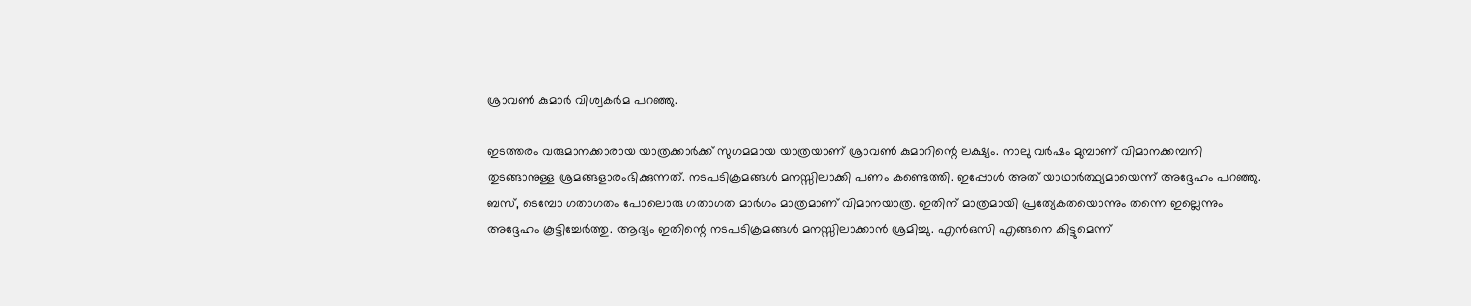ശ്രാവണ്‍ കുമാര്‍ വിശ്വകര്‍മ പറഞ്ഞു.

ഇടത്തരം വരുമാനക്കാരായ യാത്രക്കാര്‍ക്ക് സുഗമമായ യാത്രയാണ് ശ്രാവണ്‍ കുമാറിന്റെ ലക്ഷ്യം. നാലു വര്‍ഷം മുമ്പാണ് വിമാനക്കമ്പനി തുടങ്ങാനുള്ള ശ്രമങ്ങളാരംഭിക്കുന്നത്. നടപടിക്രമങ്ങള്‍ മനസ്സിലാക്കി പണം കണ്ടെത്തി. ഇപ്പോള്‍ അത് യാഥാര്‍ത്ഥ്യമായെന്ന് അദ്ദേഹം പറഞ്ഞു. ബസ്, ടെമ്പോ ഗതാഗതം പോലൊരു ഗതാഗത മാര്‍ഗം മാത്രമാണ് വിമാനയാത്ര. ഇതിന് മാത്രമായി പ്രത്യേകതയൊന്നും തന്നെ ഇല്ലെന്നും അദ്ദേഹം കൂട്ടിച്ചേര്‍ത്തു. ആദ്യം ഇതിന്റെ നടപടിക്രമങ്ങള്‍ മനസ്സിലാക്കാന്‍ ശ്രമിച്ചു. എന്‍ഒസി എങ്ങനെ കിട്ടുമെന്ന്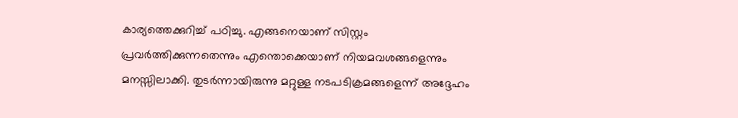കാര്യത്തെക്കുറിച്ച് പഠിച്ചു. എങ്ങനെയാണ് സിസ്റ്റം പ്രവര്‍ത്തിക്കുന്നതെന്നും എന്തൊക്കെയാണ് നിയമവശങ്ങളെന്നും മനസ്സിലാക്കി. തുടര്‍ന്നായിരുന്നു മറ്റുള്ള നടപടിക്രമങ്ങളെന്ന് അദ്ദേഹം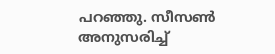പറഞ്ഞു. സീസണ്‍ അനുസരിച്ച്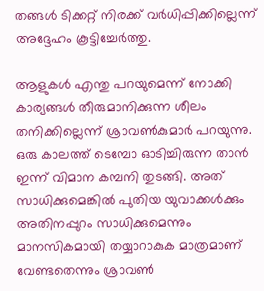തങ്ങള്‍ ടിക്കറ്റ് നിരക്ക് വര്‍ധിപ്പിക്കില്ലെന്ന് അദ്ദേഹം കൂട്ടിച്ചേര്‍ത്തു.

ആളുകള്‍ എന്തു പറയുമെന്ന് നോക്കി കാര്യങ്ങള്‍ തീരുമാനിക്കുന്ന ശീലം തനിക്കില്ലെന്ന് ശ്രാവണ്‍കുമാര്‍ പറയുന്നു. ഒരു കാലത്ത് ടെമ്പോ ഓടിച്ചിരുന്ന താന്‍ ഇന്ന് വിമാന കമ്പനി തുടങ്ങി. അത് സാധിക്കുമെങ്കില്‍ പുതിയ യുവാക്കള്‍ക്കും അതിനപ്പുറം സാധിക്കുമെന്നും മാനസികമായി തയ്യാറാകുക മാത്രമാണ് വേണ്ടതെന്നും ശ്രാവണ്‍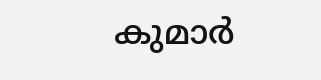കുമാര്‍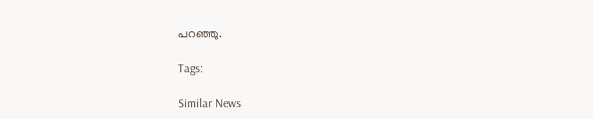പറഞ്ഞു.

Tags:

Similar News